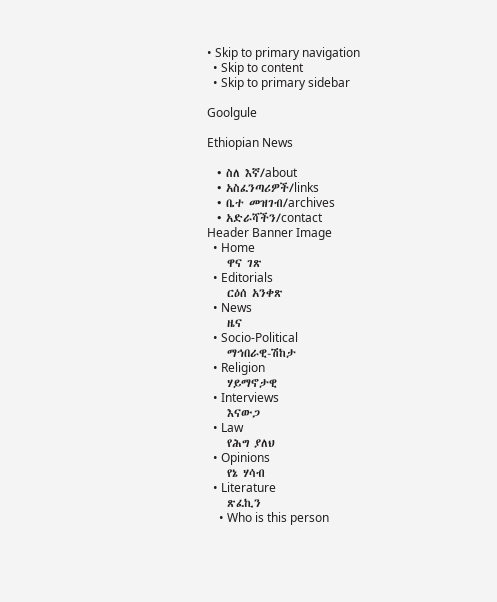• Skip to primary navigation
  • Skip to content
  • Skip to primary sidebar

Goolgule

Ethiopian News

  • ስለ እኛ/about
  • አስፈንጣሪዎች/links
  • ቤተ መዝገብ/archives
  • አድራሻችን/contact
Header Banner Image
  • Home
    ዋና ገጽ
  • Editorials
    ርዕሰ አንቀጽ
  • News
    ዜና
  • Socio-Political
    ማኅበራዊ-ሽከታ
  • Religion
    ሃይማኖታዊ
  • Interviews
    እናውጋ
  • Law
    የሕግ ያለህ
  • Opinions
    የኔ ሃሳብ
  • Literature
    ጽፈኪን
    • Who is this person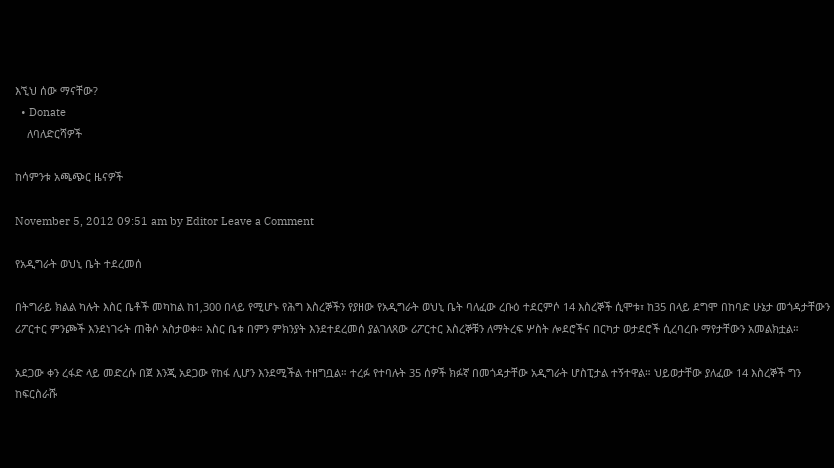እኚህ ሰው ማናቸው?
  • Donate
    ለባለድርሻዎች

ከሳምንቱ አጫጭር ዜናዎች

November 5, 2012 09:51 am by Editor Leave a Comment

የአዲግራት ወህኒ ቤት ተደረመሰ

በትግራይ ክልል ካሉት እስር ቤቶች መካከል ከ1‚300 በላይ የሚሆኑ የሕግ እስረኞችን የያዘው የአዲግራት ወህኒ ቤት ባለፈው ረቡዕ ተደርምሶ 14 እስረኞች ሲሞቱ፣ ከ35 በላይ ደግሞ በከባድ ሁኔታ መጎዳታቸውን ሪፖርተር ምንጮች እንደነገሩት ጠቅሶ አስታወቀ። እስር ቤቱ በምን ምክንያት እንደተደረመሰ ያልገለጸው ሪፖርተር እስረኞቹን ለማትረፍ ሦስት ሎደሮችና በርካታ ወታደሮች ሲረባረቡ ማየታቸውን አመልክቷል።

አደጋው ቀን ረፋድ ላይ መድረሱ በጀ እንጂ አደጋው የከፋ ሊሆን እንደሚችል ተዘግቧል። ተረፉ የተባሉት 35 ሰዎች ክፉኛ በመጎዳታቸው አዲግራት ሆስፒታል ተኝተዋል። ህይወታቸው ያለፈው 14 እስረኞች ግን ከፍርስራሹ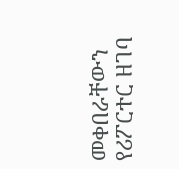መቀበራቸውን የሪፖርተር ዘገባ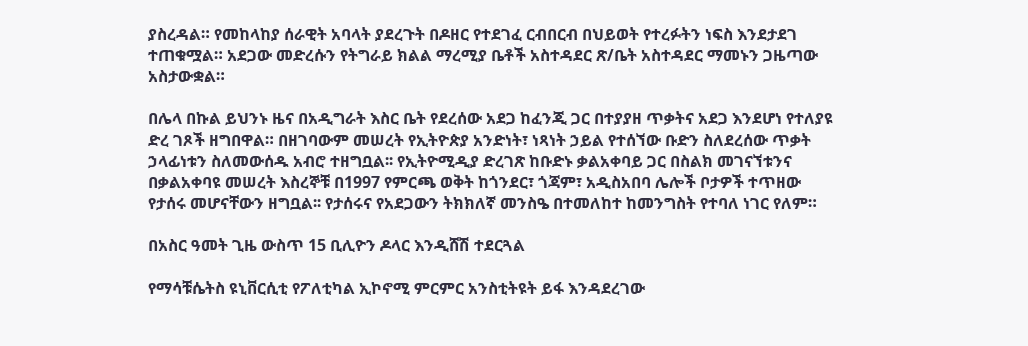ያስረዳል። የመከላከያ ሰራዊት አባላት ያደረጉት በዶዘር የተደገፈ ርብበርብ በህይወት የተረፉትን ነፍስ እንደታደገ ተጠቁሟል። አደጋው መድረሱን የትግራይ ክልል ማረሚያ ቤቶች አስተዳደር ጽ/ቤት አስተዳደር ማመኑን ጋዜጣው አስታውቋል።

በሌላ በኩል ይህንኑ ዜና በአዲግራት እስር ቤት የደረሰው አደጋ ከፈንጂ ጋር በተያያዘ ጥቃትና አደጋ እንደሆነ የተለያዩ ድረ ገጾች ዘግበዋል። በዘገባውም መሠረት የኢትዮጵያ አንድነት፣ ነጻነት ኃይል የተሰኘው ቡድን ስለደረሰው ጥቃት ኃላፊነቱን ስለመውሰዱ አብሮ ተዘግቧል፡፡ የኢትዮሚዲያ ድረገጽ ከቡድኑ ቃልአቀባይ ጋር በስልክ መገናኘቱንና በቃልአቀባዩ መሠረት እስረኞቹ በ1997 የምርጫ ወቅት ከጎንደር፣ ጎጃም፣ አዲስአበባ ሌሎች ቦታዎች ተጥዘው የታሰሩ መሆናቸውን ዘግቧል፡፡ የታሰሩና የአደጋውን ትክክለኛ መንስዔ በተመለከተ ከመንግስት የተባለ ነገር የለም።

በአስር ዓመት ጊዜ ውስጥ 15 ቢሊዮን ዶላር እንዲሸሽ ተደርጓል

የማሳቹሴትስ ዩኒቨርሲቲ የፖለቲካል ኢኮኖሚ ምርምር አንስቲትዩት ይፋ እንዳደረገው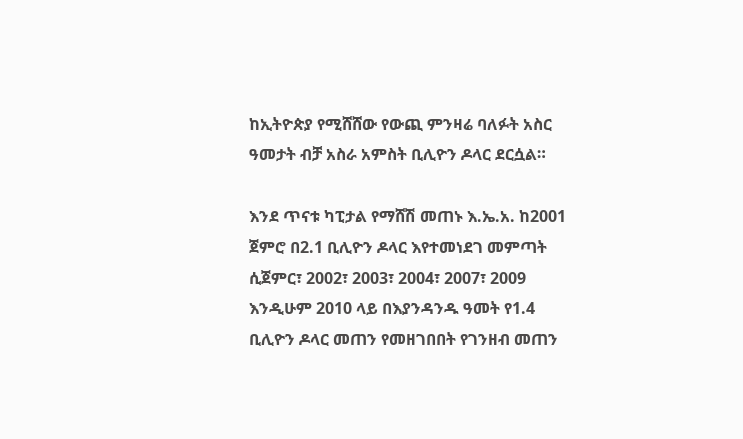ከኢትዮጵያ የሚሸሸው የውጪ ምንዛሬ ባለፉት አስር ዓመታት ብቻ አስራ አምስት ቢሊዮን ዶላር ደርሷል።

እንደ ጥናቱ ካፒታል የማሸሽ መጠኑ እ.ኤ.አ. ከ2001 ጀምሮ በ2.1 ቢሊዮን ዶላር እየተመነደገ መምጣት ሲጀምር፣ 2002፣ 2003፣ 2004፣ 2007፣ 2009 እንዲሁም 2010 ላይ በእያንዳንዱ ዓመት የ1.4 ቢሊዮን ዶላር መጠን የመዘገበበት የገንዘብ መጠን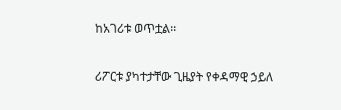ከአገሪቱ ወጥቷል፡፡

ሪፖርቱ ያካተታቸው ጊዜያት የቀዳማዊ ኃይለ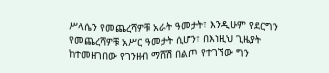ሥላሴን የመጨረሻዎቹ አራት ዓመታት፣ እንዲሁም የደርግን የመጨረሻዎቹ አሥር ዓመታት ሲሆን፣ በእነዚህ ጊዜያት ከተመዘገበው የገንዘብ ማሸሽ በልጦ የተገኘው ግን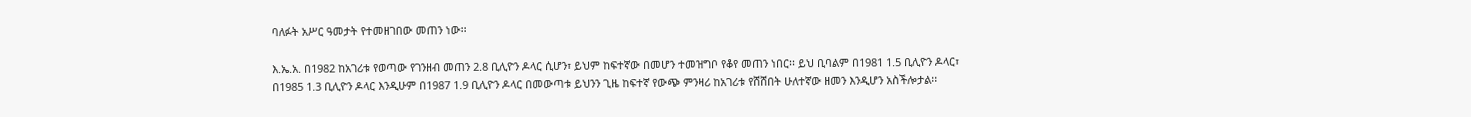ባለፉት አሥር ዓመታት የተመዘገበው መጠን ነው፡፡

እ.ኤ.አ. በ1982 ከአገሪቱ የወጣው የገንዘብ መጠን 2.8 ቢሊዮን ዶላር ሲሆን፣ ይህም ከፍተኛው በመሆን ተመዝግቦ የቆየ መጠን ነበር፡፡ ይህ ቢባልም በ1981 1.5 ቢሊዮን ዶላር፣ በ1985 1.3 ቢሊዮን ዶላር እንዲሁም በ1987 1.9 ቢሊዮን ዶላር በመውጣቱ ይህንን ጊዜ ከፍተኛ የውጭ ምንዛሪ ከአገሪቱ የሸሸበት ሁለተኛው ዘመን እንዲሆን አስችሎታል፡፡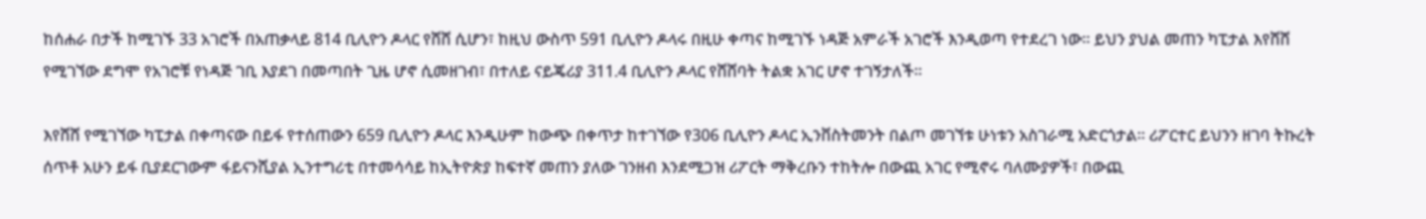ከሰሐራ በታች ከሚገኙ 33 አገሮች በአጠቃላይ 814 ቢሊዮን ዶላር የሸሸ ሲሆን፣ ከዚህ ውስጥ 591 ቢሊዮን ዶላሩ በዚሁ ቀጣና ከሚገኙ ነዳጅ አምራች አገሮች እንዲወጣ የተደረገ ነው፡፡ ይህን ያህል መጠን ካፒታል እየሸሸ የሚገኘው ደግሞ የአገሮቹ የነዳጅ ገቢ እያደገ በመጣበት ጊዜ ሆኖ ሲመዘገብ፣ በተለይ ናይጄሪያ 311.4 ቢሊዮን ዶላር የሸሸባት ትልቋ አገር ሆኖ ተገኝታለች፡፡

እየሸሸ የሚገኘው ካፒታል በቀጣናው በይፋ የተሰጠውን 659 ቢሊዮን ዶላር እንዲሁም ከውጭ በቀጥታ ከተገኘው የ306 ቢሊዮን ዶላር ኢንቨስትመንት በልጦ መገኘቱ ሁነቱን አስገራሚ አድርጎታል። ሪፖርተር ይህንን ዘገባ ትኩረት ሰጥቶ አሁን ይፋ ቢያደርገውም ፋይናንሺያል ኢንተግሪቲ በተመሳሳይ ከኢትዮጵያ ከፍተኛ መጠን ያለው ገንዘብ እንደሚጋዝ ሪፖርት ማቅረቡን ተከትሎ በውጪ አገር የሚኖሩ ባለሙያዎች፣ በውጪ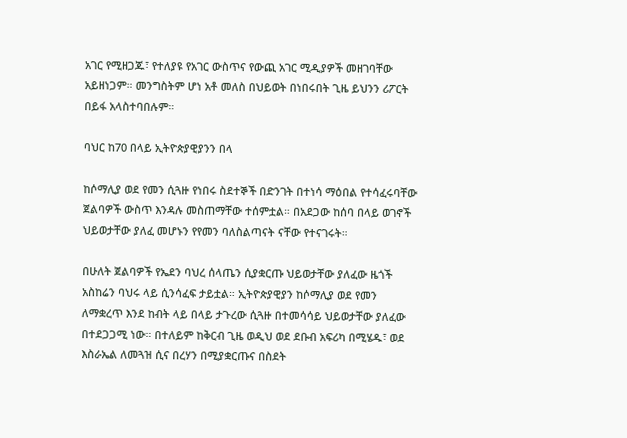አገር የሚዘጋጁ፣ የተለያዩ የአገር ውስጥና የውጪ አገር ሚዲያዎች መዘገባቸው አይዘነጋም። መንግስትም ሆነ አቶ መለስ በህይወት በነበሩበት ጊዜ ይህንን ሪፖርት በይፋ አላስተባበሉም።

ባህር ከ70 በላይ ኢትዮጵያዊያንን በላ

ከሶማሊያ ወደ የመን ሲጓዙ የነበሩ ስደተኞች በድንገት በተነሳ ማዕበል የተሳፈሩባቸው ጀልባዎች ውስጥ እንዳሉ መስጠማቸው ተሰምቷል። በአደጋው ከሰባ በላይ ወገኖች ህይወታቸው ያለፈ መሆኑን የየመን ባለስልጣናት ናቸው የተናገሩት።

በሁለት ጀልባዎች የኤደን ባህረ ሰላጤን ሲያቋርጡ ህይወታቸው ያለፈው ዜጎች አስከሬን ባህሩ ላይ ሲንሳፈፍ ታይቷል። ኢትዮጵያዊያን ከሶማሊያ ወደ የመን ለማቋረጥ እንደ ከብት ላይ በላይ ታጉረው ሲጓዙ በተመሳሳይ ህይወታቸው ያለፈው በተደጋጋሚ ነው። በተለይም ከቅርብ ጊዜ ወዲህ ወደ ደቡብ አፍሪካ በሚሄዱ፣ ወደ እስራኤል ለመጓዝ ሲና በረሃን በሚያቋርጡና በስደት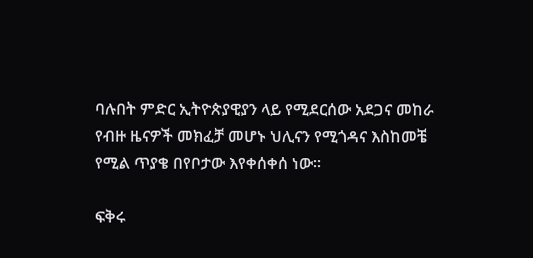ባሉበት ምድር ኢትዮጵያዊያን ላይ የሚደርሰው አደጋና መከራ የብዙ ዜናዎች መክፈቻ መሆኑ ህሊናን የሚጎዳና እስከመቼ የሚል ጥያቄ በየቦታው እየቀሰቀሰ ነው።

ፍቅሩ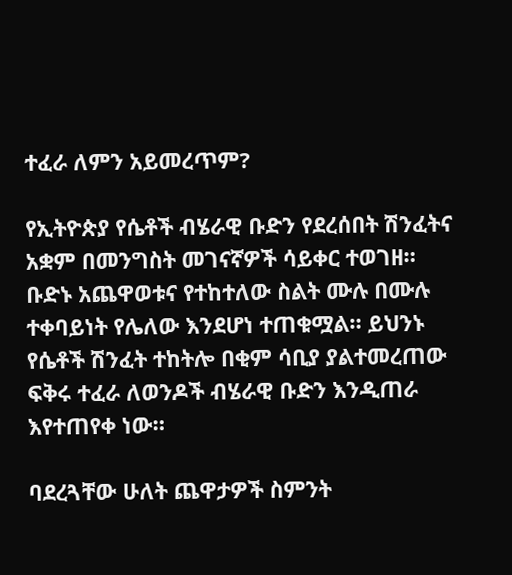ተፈራ ለምን አይመረጥም?

የኢትዮጵያ የሴቶች ብሄራዊ ቡድን የደረሰበት ሽንፈትና አቋም በመንግስት መገናኛዎች ሳይቀር ተወገዘ። ቡድኑ አጨዋወቱና የተከተለው ስልት ሙሉ በሙሉ ተቀባይነት የሌለው እንደሆነ ተጠቁሟል። ይህንኑ የሴቶች ሽንፈት ተከትሎ በቂም ሳቢያ ያልተመረጠው ፍቅሩ ተፈራ ለወንዶች ብሄራዊ ቡድን እንዲጠራ እየተጠየቀ ነው።

ባደረጓቸው ሁለት ጨዋታዎች ስምንት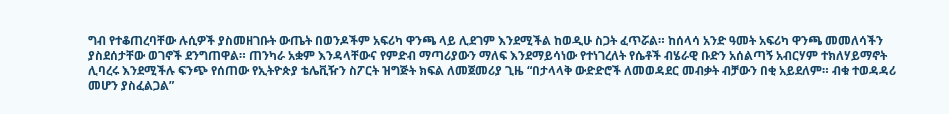ግብ የተቆጠረባቸው ሉሲዎች ያስመዘገቡት ውጤት በወንዶችም አፍሪካ ዋንጫ ላይ ሊደገም እንደሚችል ከወዲሁ ስጋት ፈጥሯል። ከሰላሳ አንድ ዓመት አፍሪካ ዋንጫ መመለሳችን ያስደሰታቸው ወገኖች ደንግጠዋል። ጠንካራ አቋም እንዳላቸውና የምድብ ማጣሪያውን ማለፍ እንደማይሳነው የተነገረለት የሴቶች ብሄራዊ ቡድን አሰልጣኝ አብርሃም ተክለሃይማኖት ሊባረሩ እንደሚችሉ ፍንጭ የሰጠው የኢትዮጵያ ቴሌቪዥን ስፖርት ዝግጅት ክፍል ለመጀመሪያ ጊዜ “በታላላቅ ውድድሮች ለመወዳደር መብቃት ብቻውን በቂ አይደለም። ብቁ ተወዳዳሪ መሆን ያስፈልጋል”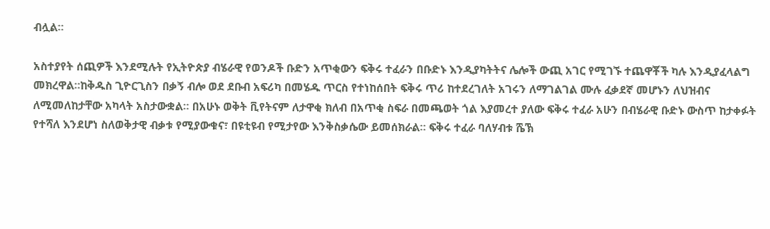ብሏል።

አስተያየት ሰጪዎች እንደሚሉት የኢትዮጵያ ብሄራዊ የወንዶች ቡድን አጥቂውን ፍቅሩ ተፈራን በቡድኑ እንዲያካትትና ሌሎች ውጪ አገር የሚገኙ ተጨዋቾች ካሉ እንዲያፈላልግ መክረዋል።ከቅዱስ ጊዮርጊስን በቃኝ ብሎ ወደ ደቡብ አፍሪካ በመሄዱ ጥርስ የተነከሰበት ፍቅሩ ጥሪ ከተደረገለት አገሩን ለማገልገል ሙሉ ፈቃደኛ መሆኑን ለህዝብና ለሚመለከታቸው አካላት አስታውቋል። በአሁኑ ወቅት ቪየትናም ለታዋቂ ክለብ በአጥቂ ስፍራ በመጫወት ጎል እያመረተ ያለው ፍቅሩ ተፈራ አሁን በብሄራዊ ቡድኑ ውስጥ ከታቀፉት የተሻለ እንደሆነ ስለወቅታዊ ብቃቱ የሚያውቁና፣ በዩቲዩብ የሚታየው እንቅስቃሴው ይመሰክራል። ፍቅሩ ተፈራ ባለሃብቱ ሼኽ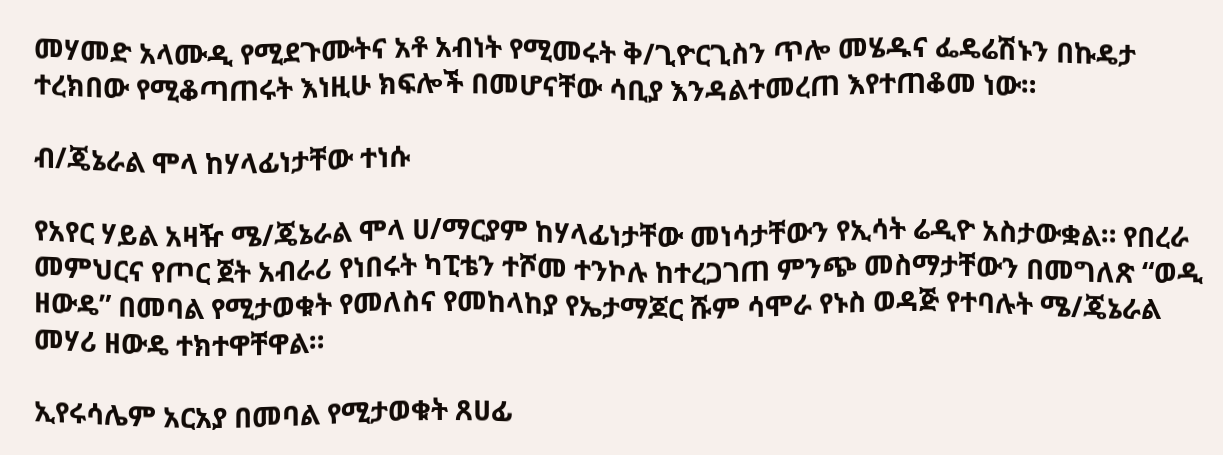መሃመድ አላሙዲ የሚደጉሙትና አቶ አብነት የሚመሩት ቅ/ጊዮርጊስን ጥሎ መሄዱና ፌዴሬሽኑን በኩዴታ ተረክበው የሚቆጣጠሩት እነዚሁ ክፍሎች በመሆናቸው ሳቢያ እንዳልተመረጠ እየተጠቆመ ነው።

ብ/ጄኔራል ሞላ ከሃላፊነታቸው ተነሱ

የአየር ሃይል አዛዥ ሜ/ጄኔራል ሞላ ሀ/ማርያም ከሃላፊነታቸው መነሳታቸውን የኢሳት ሬዲዮ አስታውቋል። የበረራ መምህርና የጦር ጀት አብራሪ የነበሩት ካፒቴን ተሾመ ተንኮሉ ከተረጋገጠ ምንጭ መስማታቸውን በመግለጽ “ወዲ ዘውዴ” በመባል የሚታወቁት የመለስና የመከላከያ የኤታማጆር ሹም ሳሞራ የኑስ ወዳጅ የተባሉት ሜ/ጄኔራል መሃሪ ዘውዴ ተክተዋቸዋል።

ኢየሩሳሌም አርአያ በመባል የሚታወቁት ጸሀፊ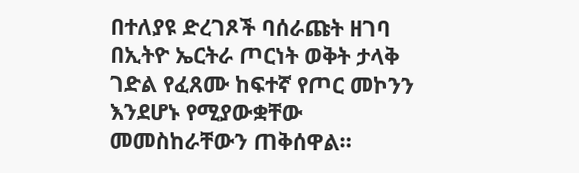በተለያዩ ድረገጾች ባሰራጩት ዘገባ በኢትዮ ኤርትራ ጦርነት ወቅት ታላቅ ገድል የፈጸሙ ከፍተኛ የጦር መኮንን እንደሆኑ የሚያውቋቸው መመስከራቸውን ጠቅሰዋል።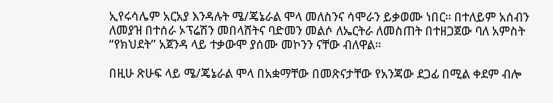ኢየሩሳሌም አርአያ እንዳሉት ሜ/ጄኔራል ሞላ መለስንና ሳሞራን ይቃወሙ ነበር። በተለይም አሰብን ለመያዝ በተሰራ ኦፕሬሽን መበላሸትና ባድመን መልሶ ለኤርትራ ለመስጠት በተዘጋጀው ባለ አምስት “የክህደት” አጀንዳ ላይ ተቃውሞ ያሰሙ መኮንን ናቸው ብለዋል።

በዚሁ ጽሁፍ ላይ ሜ/ጄኔራል ሞላ በአቋማቸው በመጽናታቸው የአንጃው ደጋፊ በሚል ቀደም ብሎ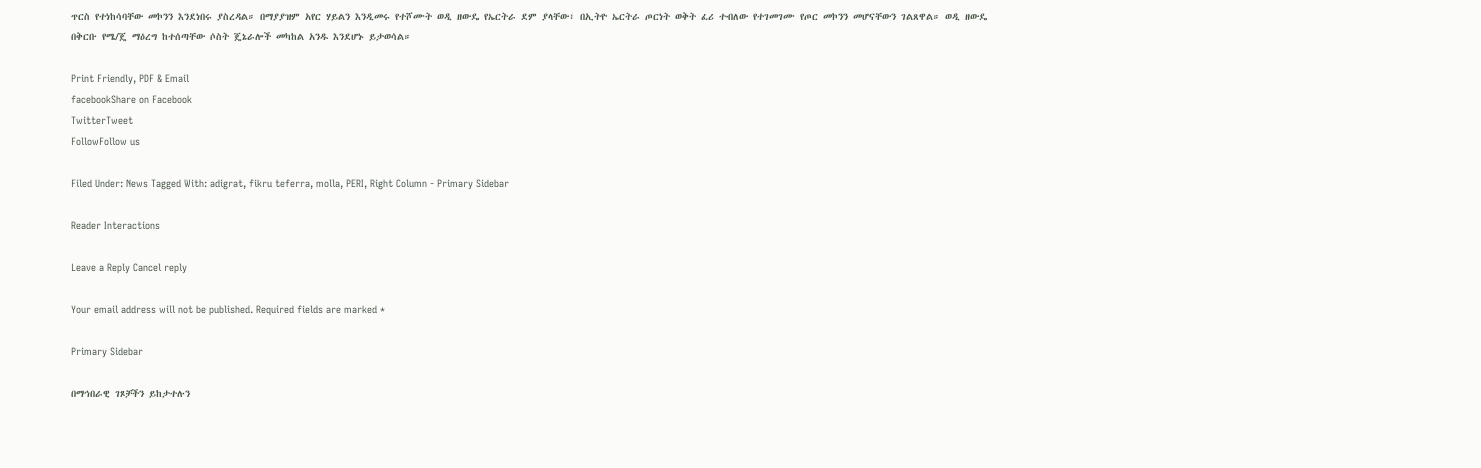ጥርስ የተነከሳባቸው መኮንን እንደነበሩ ያስረዳል። በማያያዝም አየር ሃይልን እንዲመሩ የተሾሙት ወዲ ዘውዴ የኤርትራ ደም ያላቸው፣ በኢትዮ ኤርትራ ጦርነት ወቅት ፈሪ ተብለው የተገመገሙ የጦር መኮንን መሆናቸውን ገልጸዋል። ወዲ ዘውዴ በቅርቡ የሜ/ጄ ማዕረግ ከተሰጣቸው ሶስት ጄኔራሎች መካከል አንዱ እንደሆኑ ይታወሳል።

Print Friendly, PDF & Email
facebookShare on Facebook
TwitterTweet
FollowFollow us

Filed Under: News Tagged With: adigrat, fikru teferra, molla, PERI, Right Column - Primary Sidebar

Reader Interactions

Leave a Reply Cancel reply

Your email address will not be published. Required fields are marked *

Primary Sidebar

በማኅበራዊ ገጾቻችን ይከታተሉን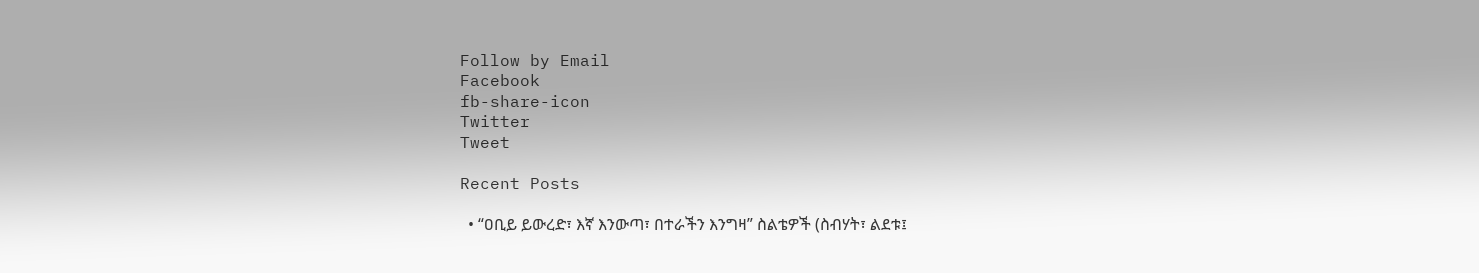Follow by Email
Facebook
fb-share-icon
Twitter
Tweet

Recent Posts

  • “ዐቢይ ይውረድ፣ እኛ እንውጣ፣ በተራችን እንግዛ” ስልቴዎች (ስብሃት፣ ልደቱ፤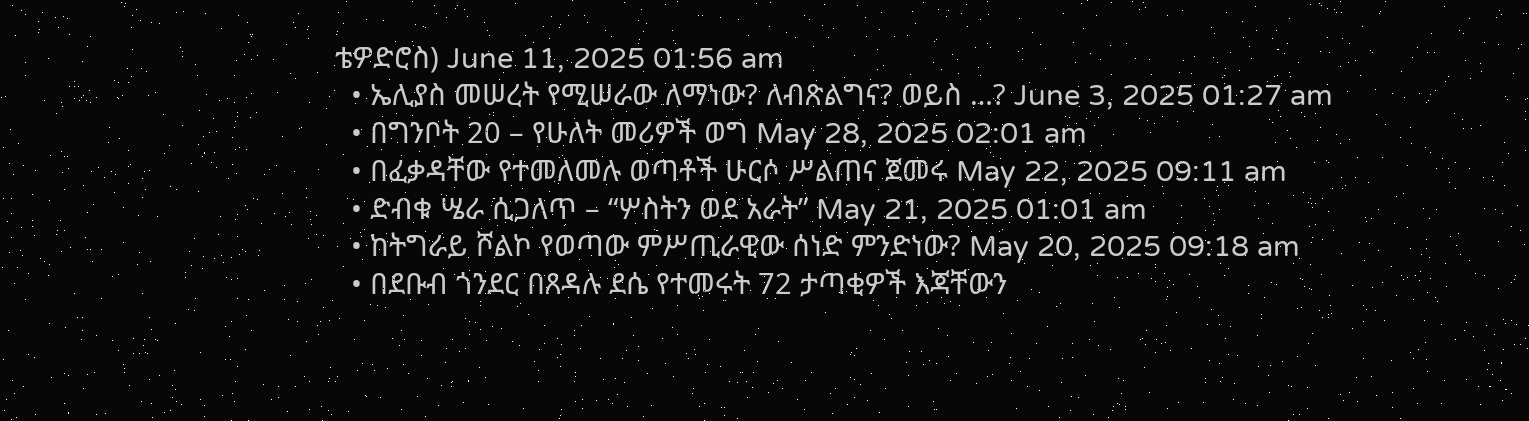ቴዎድሮስ) June 11, 2025 01:56 am
  • ኤሊያስ መሠረት የሚሠራው ለማነው? ለብጽልግና? ወይስ …? June 3, 2025 01:27 am
  • በግንቦት 20 – የሁለት መሪዎች ወግ May 28, 2025 02:01 am
  • በፈቃዳቸው የተመለመሉ ወጣቶች ሁርሶ ሥልጠና ጀመሩ May 22, 2025 09:11 am
  • ድብቁ ሤራ ሲጋለጥ – “ሦስትን ወደ አራት” May 21, 2025 01:01 am
  • ከትግራይ ሾልኮ የወጣው ምሥጢራዊው ሰነድ ምንድነው? May 20, 2025 09:18 am
  • በደቡብ ጎንደር በጸዳሉ ደሴ የተመሩት 72 ታጣቂዎች እጃቸውን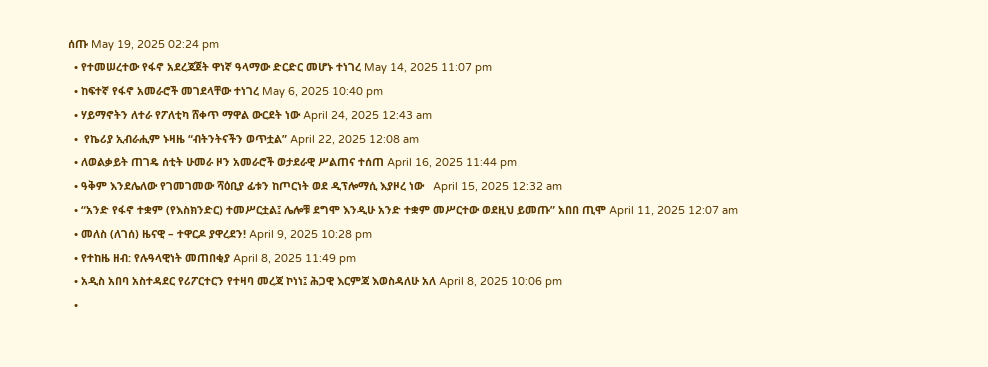ሰጡ May 19, 2025 02:24 pm
  • የተመሠረተው የፋኖ አደረጃጀት ዋነኛ ዓላማው ድርድር መሆኑ ተነገረ May 14, 2025 11:07 pm
  • ከፍተኛ የፋኖ አመራሮች መገደላቸው ተነገረ May 6, 2025 10:40 pm
  • ሃይማኖትን ለተራ የፖለቲካ ሸቀጥ ማዋል ውርደት ነው April 24, 2025 12:43 am
  •  የኬሪያ ኢብራሒም ኑዛዜ “ብትንትናችን ወጥቷል” April 22, 2025 12:08 am
  • ለወልቃይት ጠገዴ ሰቲት ሁመራ ዞን አመራሮች ወታደራዊ ሥልጠና ተሰጠ April 16, 2025 11:44 pm
  • ዓቅም እንደሌለው የገመገመው ሻዕቢያ ፊቱን ከጦርነት ወደ ዲፕሎማሲ እያዞረ ነው   April 15, 2025 12:32 am
  • “አንድ የፋኖ ተቋም (የእስክንድር) ተመሥርቷል፤ ሌሎቹ ደግሞ እንዲሁ አንድ ተቋም መሥርተው ወደዚህ ይመጡ” አበበ ጢሞ April 11, 2025 12:07 am
  • መለስ (ለገሰ) ዜናዊ – ተዋርዶ ያዋረደን! April 9, 2025 10:28 pm
  • የተከዜ ዘብ: የሉዓላዊነት መጠበቂያ April 8, 2025 11:49 pm
  • አዲስ አበባ አስተዳደር የሪፖርተርን የተዛባ መረጃ ኮነነ፤ ሕጋዊ እርምጃ እወስዳለሁ አለ April 8, 2025 10:06 pm
  •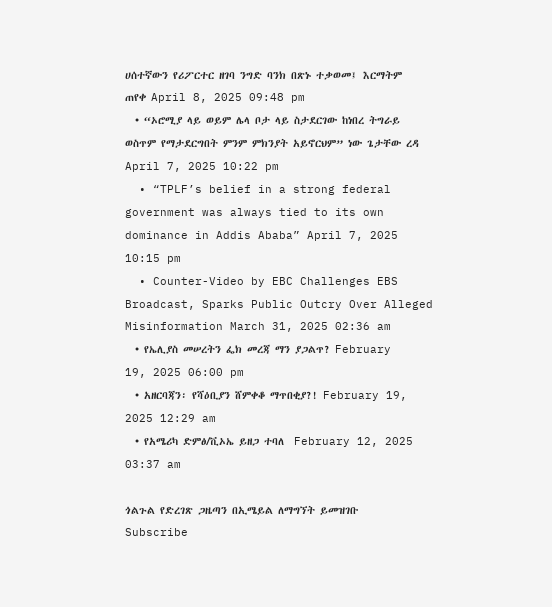ሀሰተኛውን የሪፖርተር ዘገባ ንግድ ባንክ በጽኑ ተቃወመ፤ እርማትም ጠየቀ April 8, 2025 09:48 pm
  • “ኦሮሚያ ላይ ወይም ሌላ ቦታ ላይ ስታደርገው ከነበረ ትግራይ ወስጥም የማታደርግበት ምንም ምክንያት አይኖርህም” ነው ጌታቸው ረዳ April 7, 2025 10:22 pm
  • “TPLF’s belief in a strong federal government was always tied to its own dominance in Addis Ababa” April 7, 2025 10:15 pm
  • Counter-Video by EBC Challenges EBS Broadcast, Sparks Public Outcry Over Alleged Misinformation March 31, 2025 02:36 am
  • የኤሊያስ መሠረትን ፌክ መረጃ ማን ያጋልጥ? February 19, 2025 06:00 pm
  • አዘርባጃን፡ የሻዕቢያን ሸምቀቆ ማጥበቂያ?! February 19, 2025 12:29 am
  • የአሜሪካ ድምፅ/ቪኦኤ ይዘጋ ተባለ  February 12, 2025 03:37 am

ጎልጉል የድረገጽ ጋዜጣን በኢሜይል ለማግኘት ይመዝገቡ Subscribe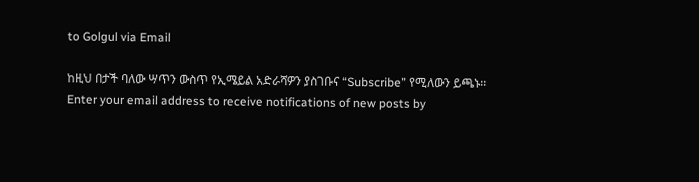to Golgul via Email

ከዚህ በታች ባለው ሣጥን ውስጥ የኢሜይል አድራሻዎን ያስገቡና “Subscribe” የሚለውን ይጫኑ፡፡
Enter your email address to receive notifications of new posts by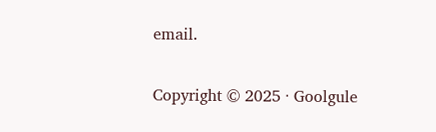email.

Copyright © 2025 · Goolgule